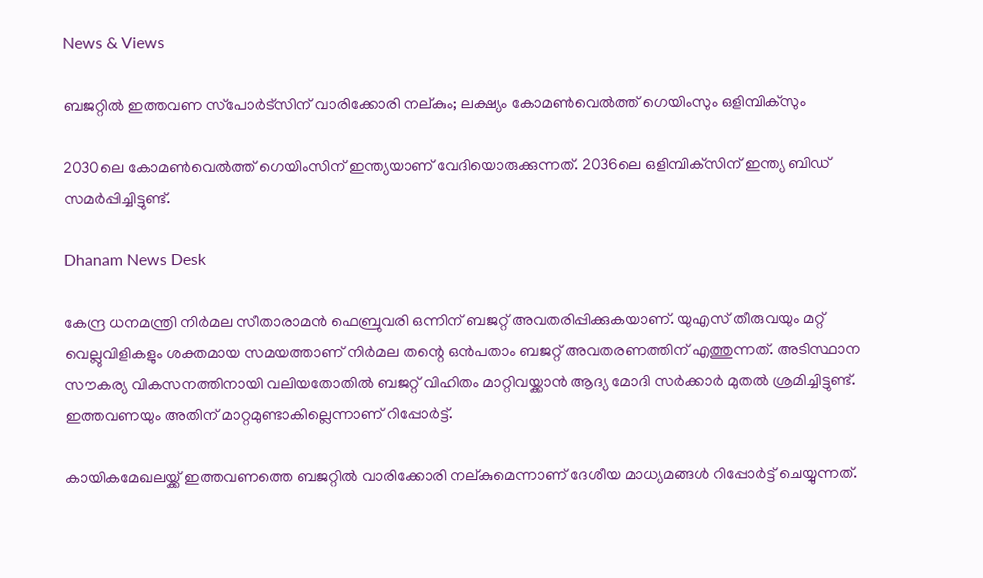News & Views

ബജറ്റില്‍ ഇത്തവണ സ്‌പോര്‍ട്‌സിന് വാരിക്കോരി നല്കും; ലക്ഷ്യം കോമണ്‍വെല്‍ത്ത് ഗെയിംസും ഒളിമ്പിക്‌സും

2030ലെ കോമണ്‍വെല്‍ത്ത് ഗെയിംസിന് ഇന്ത്യയാണ് വേദിയൊരുക്കുന്നത്. 2036ലെ ഒളിമ്പിക്‌സിന് ഇന്ത്യ ബിഡ് സമര്‍പ്പിച്ചിട്ടുണ്ട്.

Dhanam News Desk

കേന്ദ്ര ധനമന്ത്രി നിര്‍മല സീതാരാമന്‍ ഫെബ്രുവരി ഒന്നിന് ബജറ്റ് അവതരിപ്പിക്കുകയാണ്. യുഎസ് തീരുവയും മറ്റ് വെല്ലുവിളികളും ശക്തമായ സമയത്താണ് നിര്‍മല തന്റെ ഒന്‍പതാം ബജറ്റ് അവതരണത്തിന് എത്തുന്നത്. അടിസ്ഥാന സൗകര്യ വികസനത്തിനായി വലിയതോതില്‍ ബജറ്റ് വിഹിതം മാറ്റിവയ്ക്കാന്‍ ആദ്യ മോദി സര്‍ക്കാര്‍ മുതല്‍ ശ്രമിച്ചിട്ടുണ്ട്. ഇത്തവണയും അതിന് മാറ്റമുണ്ടാകില്ലെന്നാണ് റിപ്പോര്‍ട്ട്.

കായികമേഖലയ്ക്ക് ഇത്തവണത്തെ ബജറ്റില്‍ വാരിക്കോരി നല്കുമെന്നാണ് ദേശീയ മാധ്യമങ്ങള്‍ റിപ്പോര്‍ട്ട് ചെയ്യുന്നത്.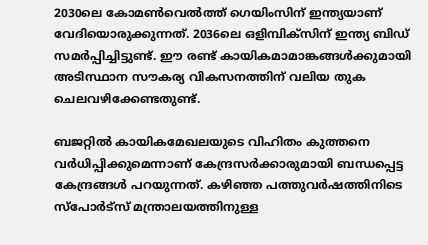2030ലെ കോമണ്‍വെല്‍ത്ത് ഗെയിംസിന് ഇന്ത്യയാണ് വേദിയൊരുക്കുന്നത്. 2036ലെ ഒളിമ്പിക്‌സിന് ഇന്ത്യ ബിഡ് സമര്‍പ്പിച്ചിട്ടുണ്ട്. ഈ രണ്ട് കായികമാമാങ്കങ്ങള്‍ക്കുമായി അടിസ്ഥാന സൗകര്യ വികസനത്തിന് വലിയ തുക ചെലവഴിക്കേണ്ടതുണ്ട്.

ബജറ്റില്‍ കായികമേഖലയുടെ വിഹിതം കുത്തനെ വര്‍ധിപ്പിക്കുമെന്നാണ് കേന്ദ്രസര്‍ക്കാരുമായി ബന്ധപ്പെട്ട കേന്ദ്രങ്ങള്‍ പറയുന്നത്. കഴിഞ്ഞ പത്തുവര്‍ഷത്തിനിടെ സ്‌പോര്‍ട്‌സ് മന്ത്രാലയത്തിനുള്ള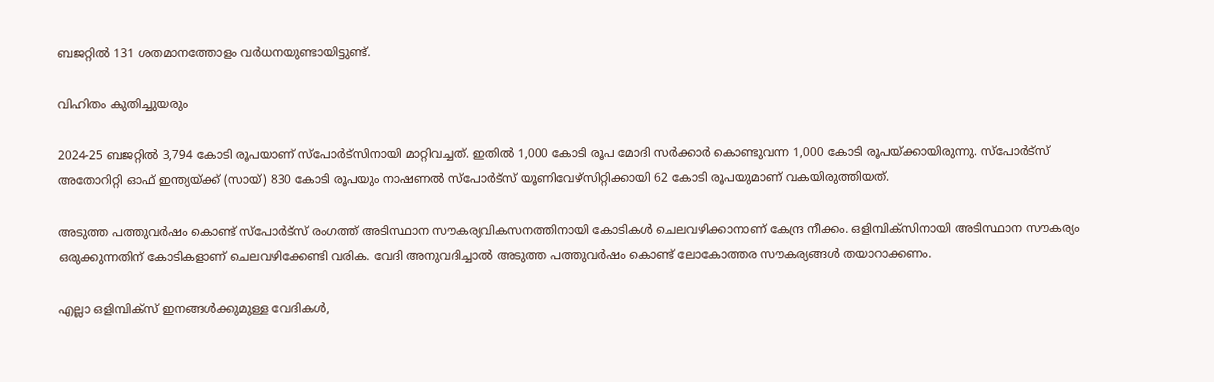ബജറ്റില്‍ 131 ശതമാനത്തോളം വര്‍ധനയുണ്ടായിട്ടുണ്ട്.

വിഹിതം കുതിച്ചുയരും

2024-25 ബജറ്റില്‍ 3,794 കോടി രൂപയാണ് സ്‌പോര്‍ട്‌സിനായി മാറ്റിവച്ചത്. ഇതില്‍ 1,000 കോടി രൂപ മോദി സര്‍ക്കാര്‍ കൊണ്ടുവന്ന 1,000 കോടി രൂപയ്ക്കായിരുന്നു. സ്‌പോര്‍ട്‌സ് അതോറിറ്റി ഓഫ് ഇന്ത്യയ്ക്ക് (സായ്) 830 കോടി രൂപയും നാഷണല്‍ സ്‌പോര്‍ട്‌സ് യൂണിവേഴ്‌സിറ്റിക്കായി 62 കോടി രൂപയുമാണ് വകയിരുത്തിയത്.

അടുത്ത പത്തുവര്‍ഷം കൊണ്ട് സ്‌പോര്‍ട്‌സ് രംഗത്ത് അടിസ്ഥാന സൗകര്യവികസനത്തിനായി കോടികള്‍ ചെലവഴിക്കാനാണ് കേന്ദ്ര നീക്കം. ഒളിമ്പിക്‌സിനായി അടിസ്ഥാന സൗകര്യം ഒരുക്കുന്നതിന് കോടികളാണ് ചെലവഴിക്കേണ്ടി വരിക. വേദി അനുവദിച്ചാല്‍ അടുത്ത പത്തുവര്‍ഷം കൊണ്ട് ലോകോത്തര സൗകര്യങ്ങള്‍ തയാറാക്കണം.

എല്ലാ ഒളിമ്പിക്‌സ് ഇനങ്ങള്‍ക്കുമുള്ള വേദികള്‍,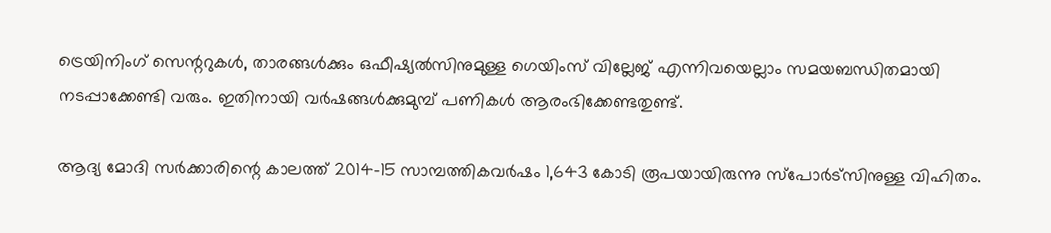ട്രെയിനിംഗ് സെന്ററുകള്‍, താരങ്ങള്‍ക്കും ഒഫീഷ്യല്‍സിനുമുള്ള ഗെയിംസ് വില്ലേജ് എന്നിവയെല്ലാം സമയബന്ധിതമായി നടപ്പാക്കേണ്ടി വരും. ഇതിനായി വര്‍ഷങ്ങള്‍ക്കുമുമ്പ് പണികള്‍ ആരംഭിക്കേണ്ടതുണ്ട്.

ആദ്യ മോദി സര്‍ക്കാരിന്റെ കാലത്ത് 2014-15 സാമ്പത്തികവര്‍ഷം 1,643 കോടി രൂപയായിരുന്നു സ്‌പോര്‍ട്‌സിനുള്ള വിഹിതം.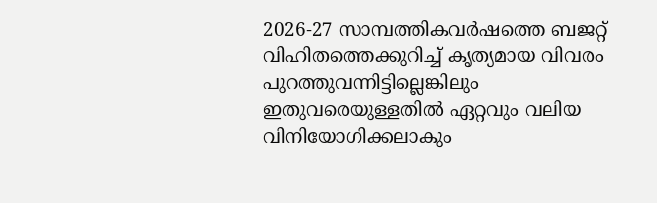2026-27 സാമ്പത്തികവര്‍ഷത്തെ ബജറ്റ് വിഹിതത്തെക്കുറിച്ച് കൃത്യമായ വിവരം പുറത്തുവന്നിട്ടില്ലെങ്കിലും ഇതുവരെയുള്ളതില്‍ ഏറ്റവും വലിയ വിനിയോഗിക്കലാകും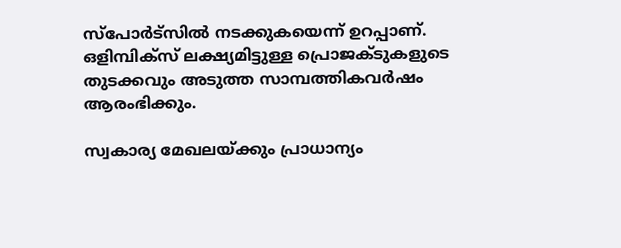സ്‌പോര്‍ട്‌സില്‍ നടക്കുകയെന്ന് ഉറപ്പാണ്. ഒളിമ്പിക്‌സ് ലക്ഷ്യമിട്ടുള്ള പ്രൊജക്ടുകളുടെ തുടക്കവും അടുത്ത സാമ്പത്തികവര്‍ഷം ആരംഭിക്കും.

സ്വകാര്യ മേഖലയ്ക്കും പ്രാധാന്യം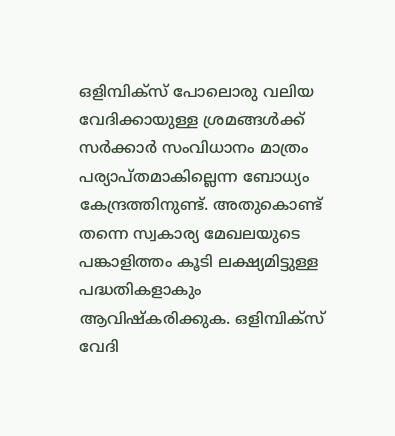ഒളിമ്പിക്‌സ് പോലൊരു വലിയ വേദിക്കായുള്ള ശ്രമങ്ങള്‍ക്ക് സര്‍ക്കാര്‍ സംവിധാനം മാത്രം പര്യാപ്തമാകില്ലെന്ന ബോധ്യം കേന്ദ്രത്തിനുണ്ട്. അതുകൊണ്ട് തന്നെ സ്വകാര്യ മേഖലയുടെ പങ്കാളിത്തം കൂടി ലക്ഷ്യമിട്ടുള്ള പദ്ധതികളാകും ആവിഷ്‌കരിക്കുക. ഒളിമ്പിക്‌സ് വേദി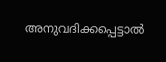അനുവദിക്കപ്പെട്ടാല്‍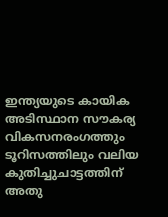ഇന്ത്യയുടെ കായിക അടിസ്ഥാന സൗകര്യ വികസനരംഗത്തും ടൂറിസത്തിലും വലിയ കുതിച്ചുചാട്ടത്തിന് അതു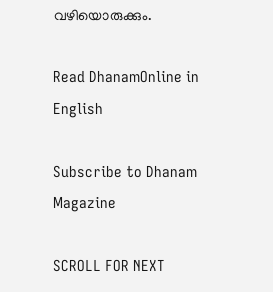വഴിയൊരുക്കും.

Read DhanamOnline in English

Subscribe to Dhanam Magazine

SCROLL FOR NEXT